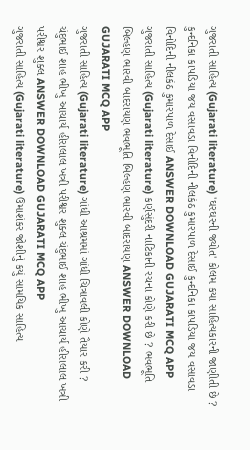ગુજરાતી સાહિત્ય (Gujarati literature) 'ઘરઘરની જ્યોત' કોલમ કયા સાહિત્યકારની જાણીતી છે ? કુન્દનિકા કાપડિયા જય વસાવડા વિનોદિની નીલકંઠ કુમારપાળ દેસાઈ કુન્દનિકા કાપડિયા જય વસાવડા વિનોદિની નીલકંઠ કુમારપાળ દેસાઈ ANSWER DOWNLOAD GUJARATI MCQ APP
ગુજરાતી સાહિત્ય (Gujarati literature) કર્ણસુંદરી નાટિકાની રચના કોણે કરી છે ? ભવભૂતિ બિલ્હણ ભારવી બાદરાયણ ભવભૂતિ બિલ્હણ ભારવી બાદરાયણ ANSWER DOWNLOAD GUJARATI MCQ APP
ગુજરાતી સાહિત્ય (Gujarati literature) ગાંધી આશ્રમમાં ગાંધી ચિત્રાવલી કોણે તૈયાર કરી ? ચંદુભાઈ શાહ ભીખુ આચાર્ય હીરાલાલ ખત્રી પરીશ્વર શુક્લ ચંદુભાઈ શાહ ભીખુ આચાર્ય હીરાલાલ ખત્રી પરીશ્વર શુક્લ ANSWER DOWNLOAD GUJARATI MCQ APP
ગુજરાતી સાહિત્ય (Gujarati literature) ઉમાશંકર જોશીનું કયું સામયિક સાહિત્ય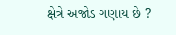ક્ષેત્રે અજોડ ગણાય છે ?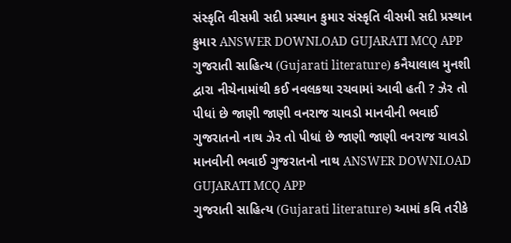સંસ્કૃતિ વીસમી સદી પ્રસ્થાન કુમાર સંસ્કૃતિ વીસમી સદી પ્રસ્થાન કુમાર ANSWER DOWNLOAD GUJARATI MCQ APP
ગુજરાતી સાહિત્ય (Gujarati literature) કનૈયાલાલ મુનશી દ્વારા નીચેનામાંથી કઈ નવલકથા રચવામાં આવી હતી ? ઝેર તો પીધાં છે જાણી જાણી વનરાજ ચાવડો માનવીની ભવાઈ ગુજરાતનો નાથ ઝેર તો પીધાં છે જાણી જાણી વનરાજ ચાવડો માનવીની ભવાઈ ગુજરાતનો નાથ ANSWER DOWNLOAD GUJARATI MCQ APP
ગુજરાતી સાહિત્ય (Gujarati literature) આમાં કવિ તરીકે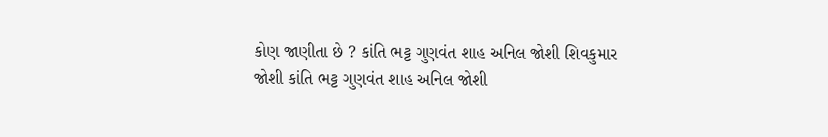કોણ જાણીતા છે ? કાંતિ ભટ્ટ ગુણવંત શાહ અનિલ જોશી શિવકુમાર જોશી કાંતિ ભટ્ટ ગુણવંત શાહ અનિલ જોશી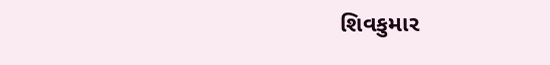શિવકુમાર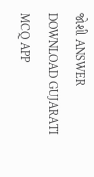જોશી ANSWER DOWNLOAD GUJARATI MCQ APP